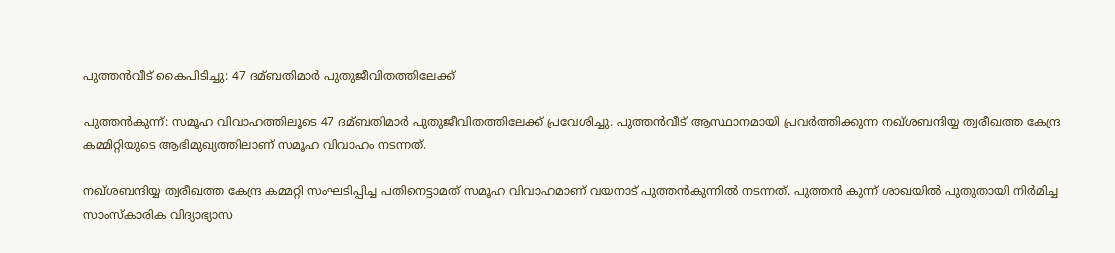പുത്തന്‍വീട് കൈപിടിച്ചു: 47 ദമ്ബതിമാര്‍ പുതുജീവിതത്തിലേക്ക്

പുത്തന്‍കുന്ന്: സമൂഹ വിവാഹത്തിലൂടെ 47 ദമ്ബതിമാര്‍ പുതുജീവിതത്തിലേക്ക് പ്രവേശിച്ചു. പുത്തന്‍വീട് ആസ്ഥാനമായി പ്രവര്‍ത്തിക്കുന്ന നഖ്ശബന്ദിയ്യ ത്വരീഖത്ത കേന്ദ്ര കമ്മിറ്റിയുടെ ആഭിമുഖ്യത്തിലാണ് സമൂഹ വിവാഹം നടന്നത്.

നഖ്ശബന്ദിയ്യ ത്വരീഖത്ത കേന്ദ്ര കമ്മറ്റി സംഘടിപ്പിച്ച പതിനെട്ടാമത് സമൂഹ വിവാഹമാണ് വയനാട് പുത്തന്‍കുന്നില്‍ നടന്നത്. പുത്തന്‍ കുന്ന് ശാഖയില്‍ പുതുതായി നിര്‍മിച്ച സാംസ്‌കാരിക വിദ്യാഭ്യാസ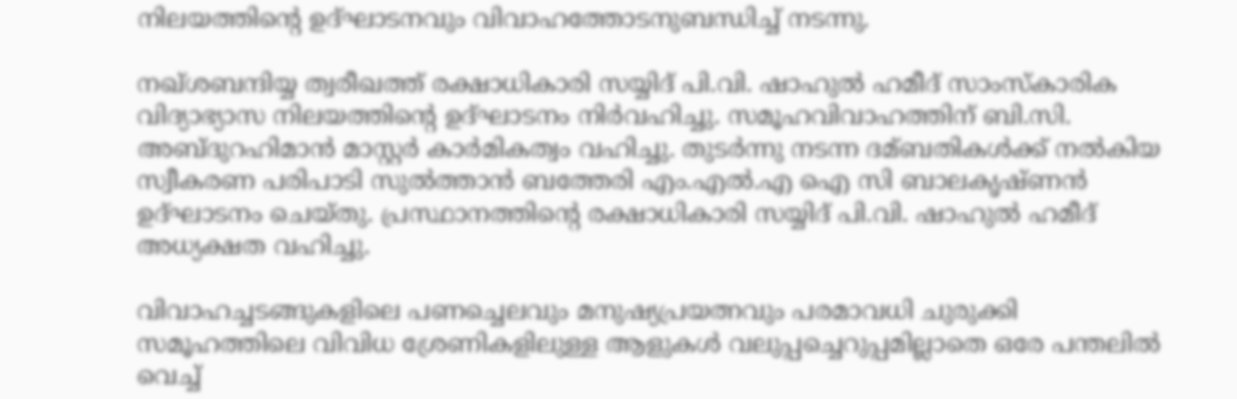നിലയത്തിന്റെ ഉദ്ഘാടനവും വിവാഹത്തോടനുബന്ധിച്ച്‌ നടന്നു.

നഖ്ശബന്ദിയ്യ ത്വരീഖത്ത് രക്ഷാധികാരി സയ്യിദ് പി.വി. ഷാഹുല്‍ ഹമീദ് സാംസ്‌കാരിക വിദ്യാഭ്യാസ നിലയത്തിന്റെ ഉദ്ഘാടനം നിര്‍വഹിച്ചു. സമൂഹവിവാഹത്തിന് ബി.സി. അബ്ദുറഹിമാന്‍ മാസ്റ്റര്‍ കാര്‍മികത്വം വഹിച്ചു. തുടര്‍ന്നു നടന്ന ദമ്ബതികള്‍ക്ക് നല്‍കിയ സ്വീകരണ പരിപാടി സുല്‍ത്താന്‍ ബത്തേരി എം.എല്‍.എ ഐ സി ബാലകൃഷ്ണന്‍ ഉദ്ഘാടനം ചെയ്തു. പ്രസ്ഥാനത്തിന്റെ രക്ഷാധികാരി സയ്യിദ് പി.വി. ഷാഹുല്‍ ഹമീദ് അധ്യക്ഷത വഹിച്ചു.

വിവാഹച്ചടങ്ങുകളിലെ പണച്ചെലവും മനുഷ്യപ്രയത്നവും പരമാവധി ചുരുക്കി സമൂഹത്തിലെ വിവിധ ശ്രേണികളിലുള്ള ആളുകള്‍ വലുപ്പച്ചെറുപ്പമില്ലാതെ ഒരേ പന്തലില്‍ വെച്ച്‌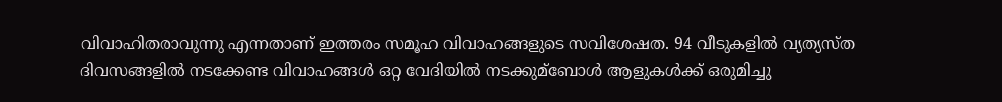വിവാഹിതരാവുന്നു എന്നതാണ് ഇത്തരം സമൂഹ വിവാഹങ്ങളുടെ സവിശേഷത. 94 വീടുകളില്‍ വ്യത്യസ്ത ദിവസങ്ങളില്‍ നടക്കേണ്ട വിവാഹങ്ങള്‍ ഒറ്റ വേദിയില്‍ നടക്കുമ്ബോള്‍ ആളുകള്‍ക്ക് ഒരുമിച്ചു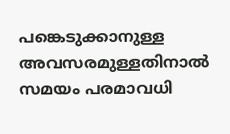പങ്കെടുക്കാനുള്ള അവസരമുള്ളതിനാല്‍ സമയം പരമാവധി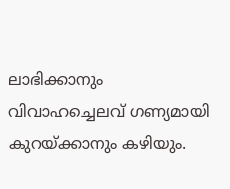ലാഭിക്കാനും വിവാഹച്ചെലവ് ഗണ്യമായി കുറയ്ക്കാനും കഴിയും.